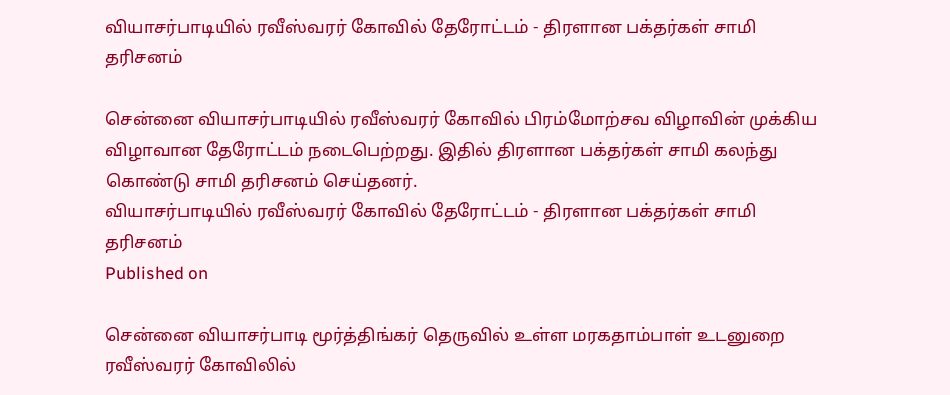வியாசர்பாடியில் ரவீஸ்வரர் கோவில் தேரோட்டம் - திரளான பக்தர்கள் சாமி தரிசனம்

சென்னை வியாசர்பாடியில் ரவீஸ்வரர் கோவில் பிரம்மோற்சவ விழாவின் முக்கிய விழாவான தேரோட்டம் நடைபெற்றது. இதில் திரளான பக்தர்கள் சாமி கலந்து கொண்டு சாமி தரிசனம் செய்தனர்.
வியாசர்பாடியில் ரவீஸ்வரர் கோவில் தேரோட்டம் - திரளான பக்தர்கள் சாமி தரிசனம்
Published on

சென்னை வியாசர்பாடி மூர்த்திங்கர் தெருவில் உள்ள மரகதாம்பாள் உடனுறை ரவீஸ்வரர் கோவிலில்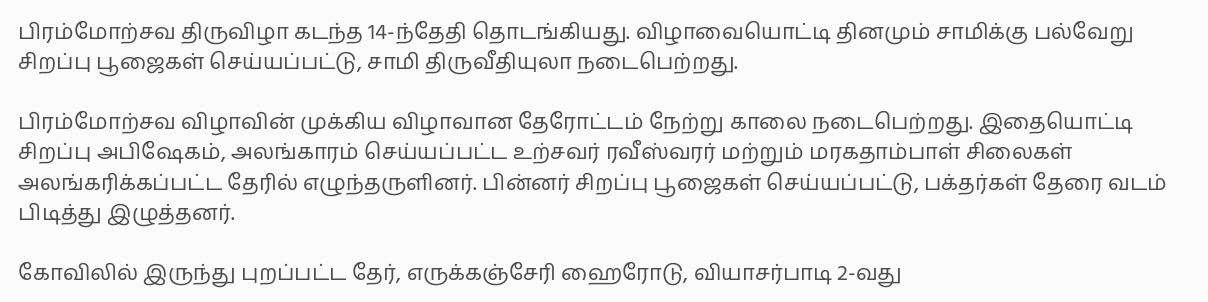பிரம்மோற்சவ திருவிழா கடந்த 14-ந்தேதி தொடங்கியது. விழாவையொட்டி தினமும் சாமிக்கு பல்வேறு சிறப்பு பூஜைகள் செய்யப்பட்டு, சாமி திருவீதியுலா நடைபெற்றது.

பிரம்மோற்சவ விழாவின் முக்கிய விழாவான தேரோட்டம் நேற்று காலை நடைபெற்றது. இதையொட்டி சிறப்பு அபிஷேகம், அலங்காரம் செய்யப்பட்ட உற்சவர் ரவீஸ்வரர் மற்றும் மரகதாம்பாள் சிலைகள் அலங்கரிக்கப்பட்ட தேரில் எழுந்தருளினர். பின்னர் சிறப்பு பூஜைகள் செய்யப்பட்டு, பக்தர்கள் தேரை வடம் பிடித்து இழுத்தனர்.

கோவிலில் இருந்து புறப்பட்ட தேர், எருக்கஞ்சேரி ஹைரோடு, வியாசர்பாடி 2-வது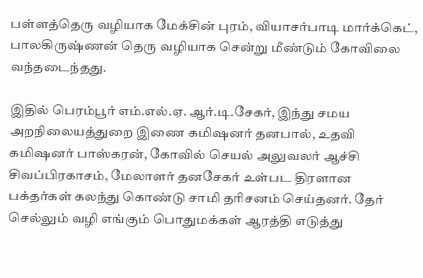பள்ளத்தெரு வழியாக மேக்சின் புரம், வியாசர்பாடி மார்க்கெட், பாலகிருஷ்ணன் தெரு வழியாக சென்று மீண்டும் கோவிலை வந்தடைந்தது.

இதில் பெரம்பூர் எம்.எல்.ஏ. ஆர்.டி.சேகர், இந்து சமய அறநிலையத்துறை இணை கமிஷனர் தனபால், உதவி கமிஷனர் பாஸ்கரன், கோவில் செயல் அலுவலர் ஆச்சி சிவப்பிரகாசம், மேலாளர் தனசேகர் உள்பட திரளான பக்தர்கள் கலந்து கொண்டு சாமி தரிசனம் செய்தனர். தேர் செல்லும் வழி எங்கும் பொதுமக்கள் ஆரத்தி எடுத்து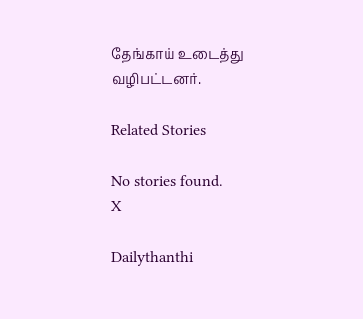தேங்காய் உடைத்து வழிபட்டனர்.

Related Stories

No stories found.
X

Dailythanthi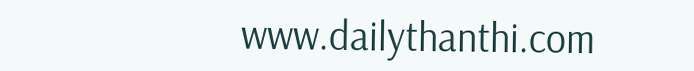www.dailythanthi.com